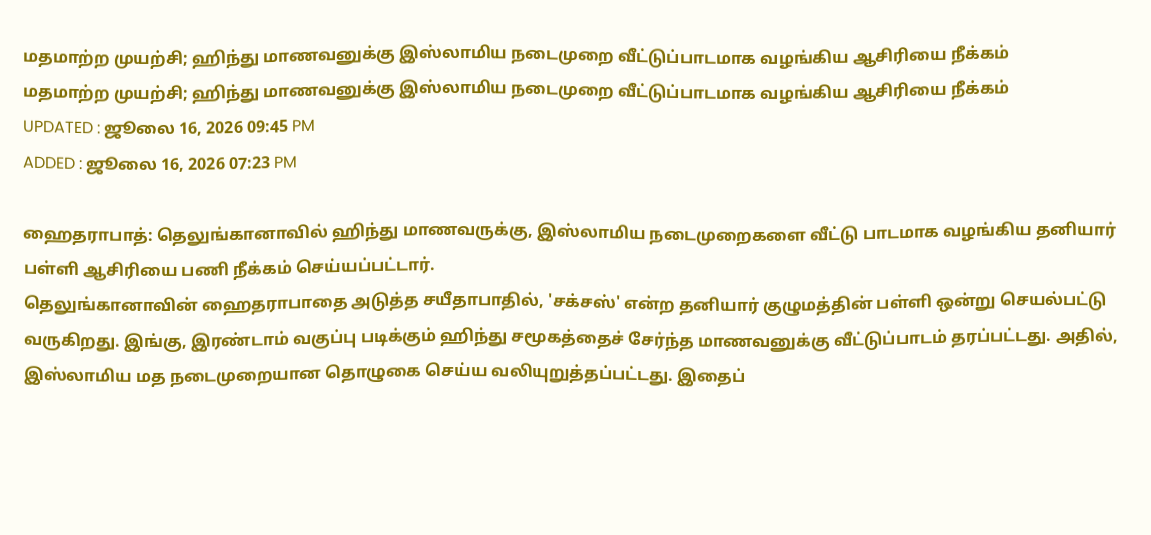மதமாற்ற முயற்சி; ஹிந்து மாணவனுக்கு இஸ்லாமிய நடைமுறை வீட்டுப்பாடமாக வழங்கிய ஆசிரியை நீக்கம்
மதமாற்ற முயற்சி; ஹிந்து மாணவனுக்கு இஸ்லாமிய நடைமுறை வீட்டுப்பாடமாக வழங்கிய ஆசிரியை நீக்கம்
UPDATED : ஜூலை 16, 2026 09:45 PM
ADDED : ஜூலை 16, 2026 07:23 PM

ஹைதராபாத்: தெலுங்கானாவில் ஹிந்து மாணவருக்கு, இஸ்லாமிய நடைமுறைகளை வீட்டு பாடமாக வழங்கிய தனியார் பள்ளி ஆசிரியை பணி நீக்கம் செய்யப்பட்டார்.
தெலுங்கானாவின் ஹைதராபாதை அடுத்த சயீதாபாதில், 'சக்சஸ்' என்ற தனியார் குழுமத்தின் பள்ளி ஒன்று செயல்பட்டு வருகிறது. இங்கு, இரண்டாம் வகுப்பு படிக்கும் ஹிந்து சமூகத்தைச் சேர்ந்த மாணவனுக்கு வீட்டுப்பாடம் தரப்பட்டது. அதில், இஸ்லாமிய மத நடைமுறையான தொழுகை செய்ய வலியுறுத்தப்பட்டது. இதைப்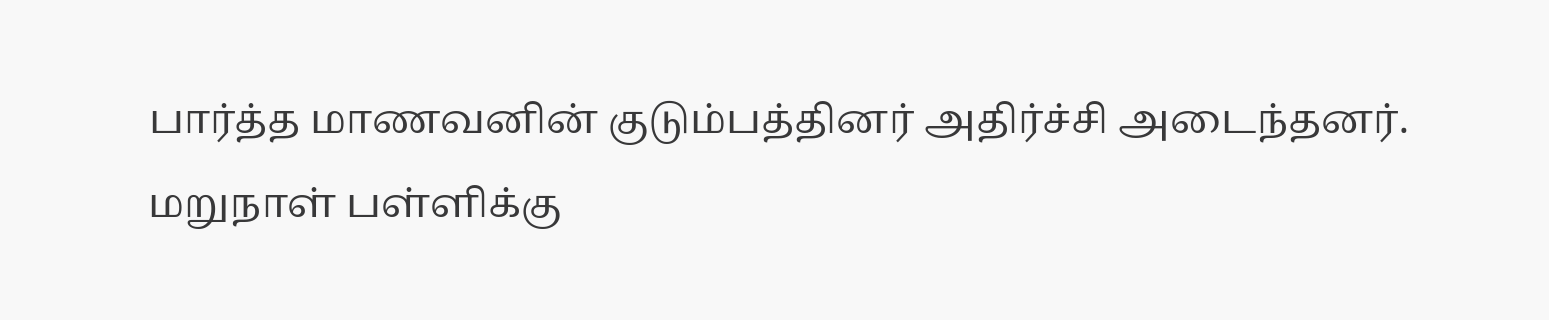பார்த்த மாணவனின் குடும்பத்தினர் அதிர்ச்சி அடைந்தனர்.
மறுநாள் பள்ளிக்கு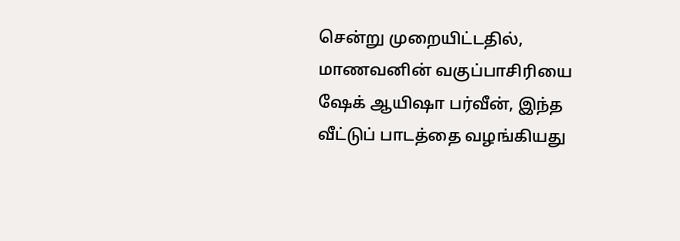சென்று முறையிட்டதில், மாணவனின் வகுப்பாசிரியை ஷேக் ஆயிஷா பர்வீன், இந்த வீட்டுப் பாடத்தை வழங்கியது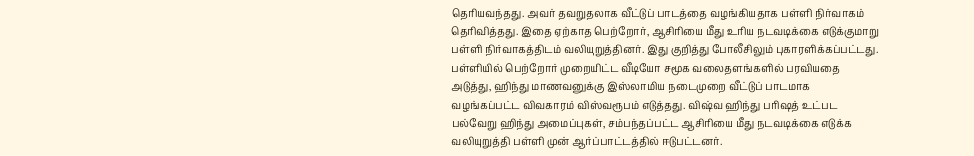தெரியவந்தது. அவர் தவறுதலாக வீட்டுப் பாடத்தை வழங்கியதாக பள்ளி நிர்வாகம் தெரிவித்தது. இதை ஏற்காத பெற்றோர், ஆசிரியை மீது உரிய நடவடிக்கை எடுக்குமாறு பள்ளி நிர்வாகத்திடம் வலியுறுத்தினர். இது குறித்து போலீசிலும் புகாரளிக்கப்பட்டது.
பள்ளியில் பெற்றோர் முறையிட்ட வீடியோ சமூக வலைதளங்களில் பரவியதை அடுத்து, ஹிந்து மாணவனுக்கு இஸ்லாமிய நடைமுறை வீட்டுப் பாடமாக வழங்கப்பட்ட விவகாரம் விஸ்வரூபம் எடுத்தது. விஷ்வ ஹிந்து பரிஷத் உட்பட பல்வேறு ஹிந்து அமைப்புகள், சம்பந்தப்பட்ட ஆசிரியை மீது நடவடிக்கை எடுக்க வலியுறுத்தி பள்ளி முன் ஆர்ப்பாட்டத்தில் ஈடுபட்டனர்.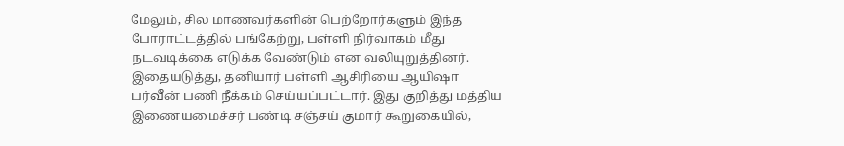மேலும், சில மாணவர்களின் பெற்றோர்களும் இந்த போராட்டத்தில் பங்கேற்று, பள்ளி நிர்வாகம் மீது நடவடிக்கை எடுக்க வேண்டும் என வலியுறுத்தினர். இதையடுத்து, தனியார் பள்ளி ஆசிரியை ஆயிஷா பர்வீன் பணி நீக்கம் செய்யப்பட்டார். இது குறித்து மத்திய இணையமைச்சர் பண்டி சஞ்சய் குமார் கூறுகையில்,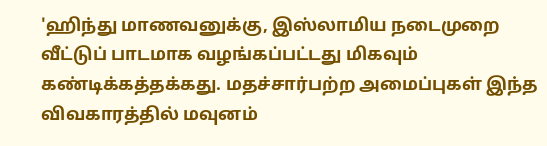'ஹிந்து மாணவனுக்கு, இஸ்லாமிய நடைமுறை வீட்டுப் பாடமாக வழங்கப்பட்டது மிகவும் கண்டிக்கத்தக்கது. மதச்சார்பற்ற அமைப்புகள் இந்த விவகாரத்தில் மவுனம்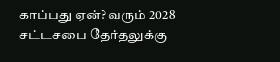காப்பது ஏன்? வரும் 2028 சட்டசபை தேர்தலுக்கு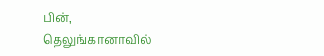பின், தெலுங்கானாவில்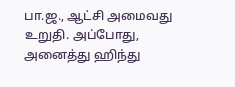பா.ஜ., ஆட்சி அமைவது உறுதி. அப்போது, அனைத்து ஹிந்து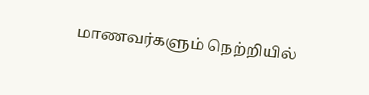மாணவர்களும் நெற்றியில்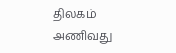திலகம் அணிவது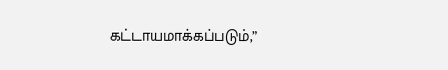கட்டாயமாக்கப்படும்,”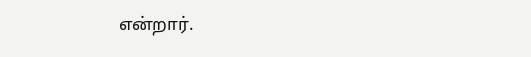என்றார்.